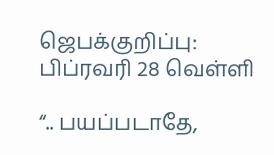ஜெபக்குறிப்பு: பிப்ரவரி 28 வெள்ளி

“.. பயப்படாதே,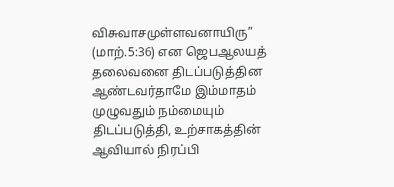விசுவாசமுள்ளவனாயிரு” (மாற்.5:36) என ஜெபஆலயத் தலைவனை திடப்படுத்தின ஆண்டவர்தாமே இம்மாதம் முழுவதும் நம்மையும் திடப்படுத்தி, உற்சாகத்தின் ஆவியால் நிரப்பி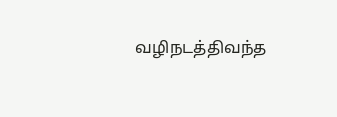வழிநடத்திவந்த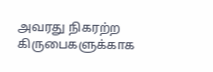அவரது நிகரற்ற கிருபைகளுக்காக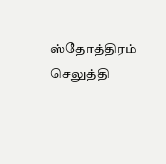ஸ்தோத்திரம் செலுத்தி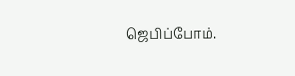ஜெபிப்போம்.